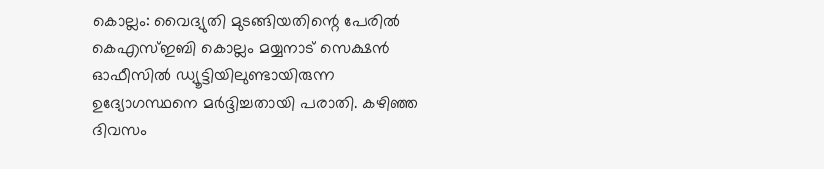കൊല്ലം: വൈദ്യുതി മുടങ്ങിയതിന്റെ പേരിൽ കെഎസ്ഇബി കൊല്ലം മയ്യനാട് സെക്ഷൻ ഓഫീസിൽ ഡ്യൂട്ടിയിലുണ്ടായിരുന്ന ഉദ്യോഗസ്ഥനെ മർദ്ദിച്ചതായി പരാതി. കഴിഞ്ഞ ദിവസം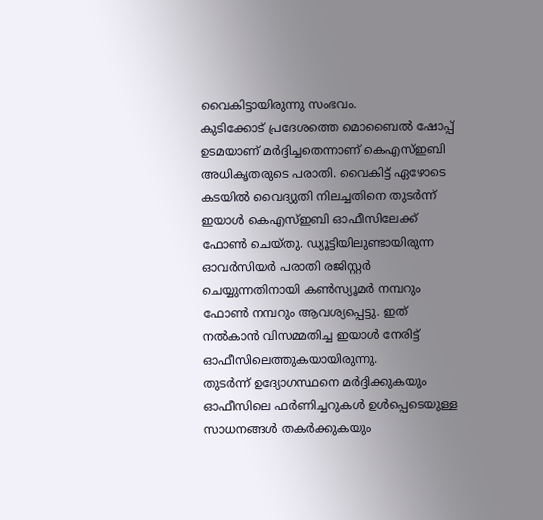വൈകിട്ടായിരുന്നു സംഭവം.
കുടിക്കോട് പ്രദേശത്തെ മൊബൈൽ ഷോപ്പ് ഉടമയാണ് മർദ്ദിച്ചതെന്നാണ് കെഎസ്ഇബി അധികൃതരുടെ പരാതി. വൈകിട്ട് ഏഴോടെ കടയിൽ വൈദ്യുതി നിലച്ചതിനെ തുടർന്ന് ഇയാൾ കെഎസ്ഇബി ഓഫീസിലേക്ക് ഫോൺ ചെയ്തു. ഡ്യൂട്ടിയിലുണ്ടായിരുന്ന ഓവർസിയർ പരാതി രജിസ്റ്റർ ചെയ്യുന്നതിനായി കൺസ്യൂമർ നമ്പറും ഫോൺ നമ്പറും ആവശ്യപ്പെട്ടു. ഇത് നൽകാൻ വിസമ്മതിച്ച ഇയാൾ നേരിട്ട് ഓഫീസിലെത്തുകയായിരുന്നു.
തുടർന്ന് ഉദ്യോഗസ്ഥനെ മർദ്ദിക്കുകയും ഓഫീസിലെ ഫർണിച്ചറുകൾ ഉൾപ്പെടെയുള്ള സാധനങ്ങൾ തകർക്കുകയും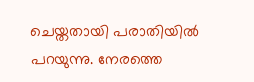ചെയ്തതായി പരാതിയിൽ പറയുന്നു. നേരത്തെ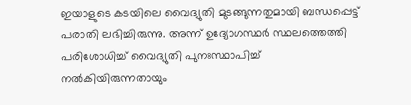ഇയാളുടെ കടയിലെ വൈദ്യുതി മുടങ്ങുന്നതുമായി ബന്ധപ്പെട്ട് പരാതി ലഭിച്ചിരുന്നു. അന്ന് ഉദ്യോഗസ്ഥർ സ്ഥലത്തെത്തി പരിശോധിച്ച് വൈദ്യുതി പുനഃസ്ഥാപിച്ച് നൽകിയിരുന്നതായും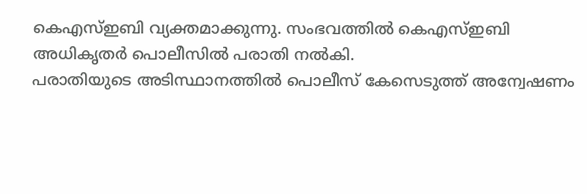കെഎസ്ഇബി വ്യക്തമാക്കുന്നു. സംഭവത്തിൽ കെഎസ്ഇബി അധികൃതർ പൊലീസിൽ പരാതി നൽകി.
പരാതിയുടെ അടിസ്ഥാനത്തിൽ പൊലീസ് കേസെടുത്ത് അന്വേഷണം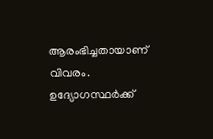ആരംഭിച്ചതായാണ് വിവരം. ഉദ്യോഗസ്ഥർക്ക്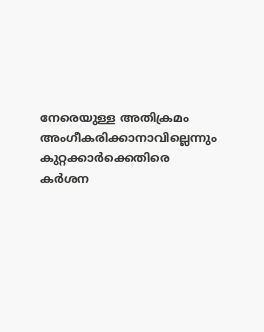നേരെയുള്ള അതിക്രമം അംഗീകരിക്കാനാവില്ലെന്നും കുറ്റക്കാർക്കെതിരെ കർശന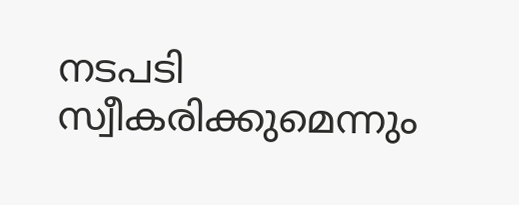നടപടി സ്വീകരിക്കുമെന്നും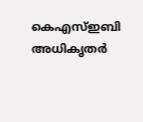കെഎസ്ഇബി അധികൃതർ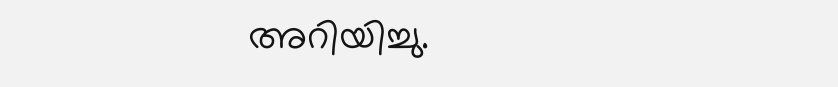അറിയിച്ചു.